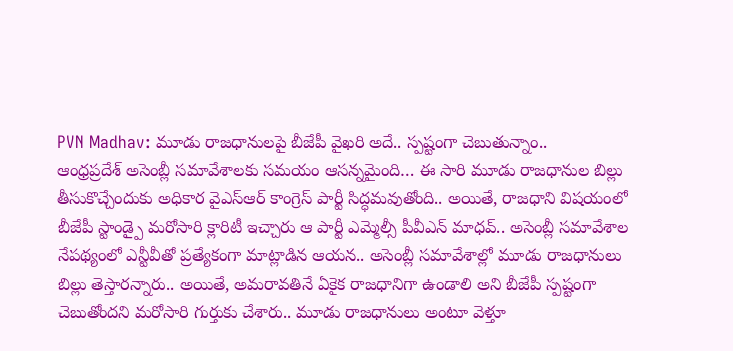PVN Madhav: మూడు రాజధానులపై బీజేపీ వైఖరి అదే.. స్పష్టంగా చెబుతున్నాం..
ఆంధ్రప్రదేశ్ అసెంబ్లీ సమావేశాలకు సమయం ఆసన్నమైంది… ఈ సారి మూడు రాజధానుల బిల్లు తీసుకొచ్చేందుకు అధికార వైఎస్ఆర్ కాంగ్రెస్ పార్టీ సిద్ధమవుతోంది.. అయితే, రాజధాని విషయంలో బీజేపీ స్టాండ్పై మరోసారి క్లారిటీ ఇచ్చారు ఆ పార్టీ ఎమ్మెల్సీ పీవీఎన్ మాధవ్.. అసెంబ్లీ సమావేశాల నేపథ్యంలో ఎన్టీవీతో ప్రత్యేకంగా మాట్లాడిన ఆయన.. అసెంబ్లీ సమావేశాల్లో మూడు రాజధానులు బిల్లు తెస్తారన్నారు.. అయితే, అమరావతినే ఏకైక రాజధానిగా ఉండాలి అని బీజేపీ స్పష్టంగా చెబుతోందని మరోసారి గుర్తుకు చేశారు.. మూడు రాజధానులు అంటూ వెళ్తూ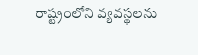రాష్ట్రంలోని వ్యవస్థలను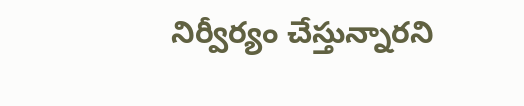నిర్వీర్యం చేస్తున్నారని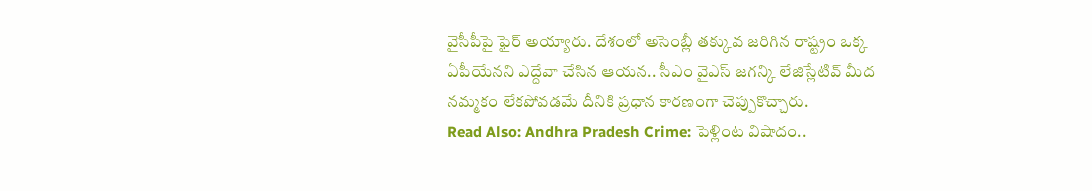వైసీపీపై ఫైర్ అయ్యారు. దేశంలో అసెంబ్లీ తక్కువ జరిగిన రాష్ట్రం ఒక్క ఏపీయేనని ఎద్దేవా చేసిన ఆయన.. సీఎం వైఎస్ జగన్కి లేజిస్లేటివ్ మీద నమ్మకం లేకపోవడమే దీనికి ప్రధాన కారణంగా చెప్పుకొచ్చారు.
Read Also: Andhra Pradesh Crime: పెళ్లింట విషాదం..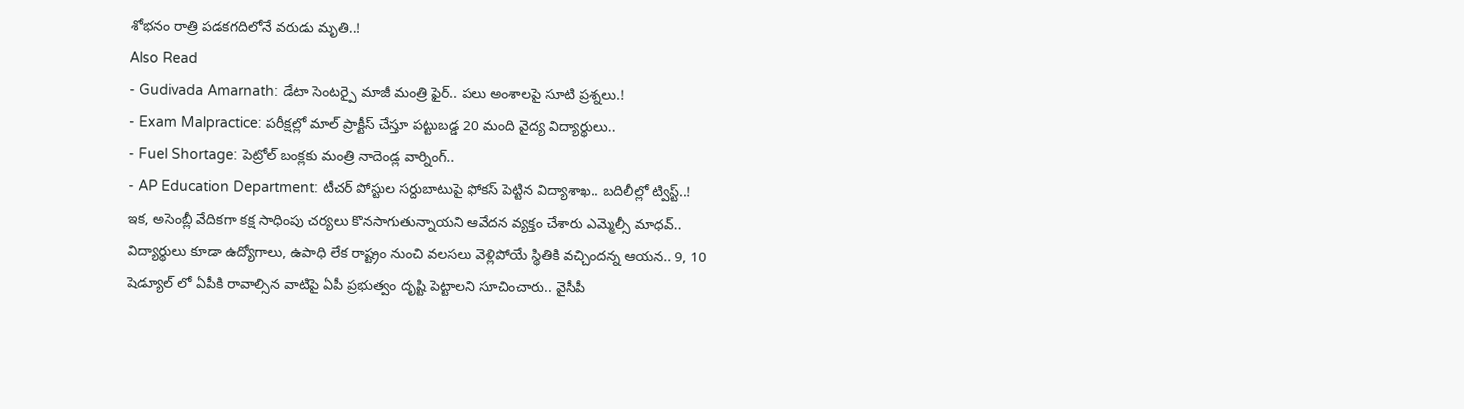శోభనం రాత్రి పడకగదిలోనే వరుడు మృతి..!
Also Read
- Gudivada Amarnath: డేటా సెంటర్పై మాజీ మంత్రి ఫైర్.. పలు అంశాలపై సూటి ప్రశ్నలు.!
- Exam Malpractice: పరీక్షల్లో మాల్ ప్రాక్టీస్ చేస్తూ పట్టుబడ్డ 20 మంది వైద్య విద్యార్థులు..
- Fuel Shortage: పెట్రోల్ బంక్లకు మంత్రి నాదెండ్ల వార్నింగ్..
- AP Education Department: టీచర్ పోస్టుల సర్దుబాటుపై ఫోకస్ పెట్టిన విద్యాశాఖ.. బదిలీల్లో ట్విస్ట్..!
ఇక, అసెంబ్లీ వేదికగా కక్ష సాధింపు చర్యలు కొనసాగుతున్నాయని ఆవేదన వ్యక్తం చేశారు ఎమ్మెల్సీ మాధవ్.. విద్యార్థులు కూడా ఉద్యోగాలు, ఉపాధి లేక రాష్ట్రం నుంచి వలసలు వెళ్లిపోయే స్థితికి వచ్చిందన్న ఆయన.. 9, 10 షెడ్యూల్ లో ఏపీకి రావాల్సిన వాటిపై ఏపీ ప్రభుత్వం దృష్టి పెట్టాలని సూచించారు.. వైసీపీ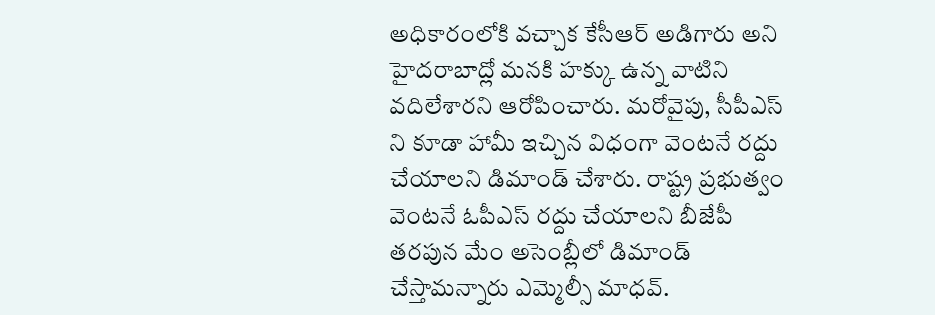అధికారంలోకి వచ్చాక కేసీఆర్ అడిగారు అని హైదరాబాద్లో మనకి హక్కు ఉన్న వాటిని వదిలేశారని ఆరోపించారు. మరోవైపు, సీపీఎస్ ని కూడా హామీ ఇచ్చిన విధంగా వెంటనే రద్దు చేయాలని డిమాండ్ చేశారు. రాష్ట్ర ప్రభుత్వం వెంటనే ఓపీఎస్ రద్దు చేయాలని బీజేపీ తరపున మేం అసెంబ్లీలో డిమాండ్ చేస్తామన్నారు ఎమ్మెల్సీ మాధవ్.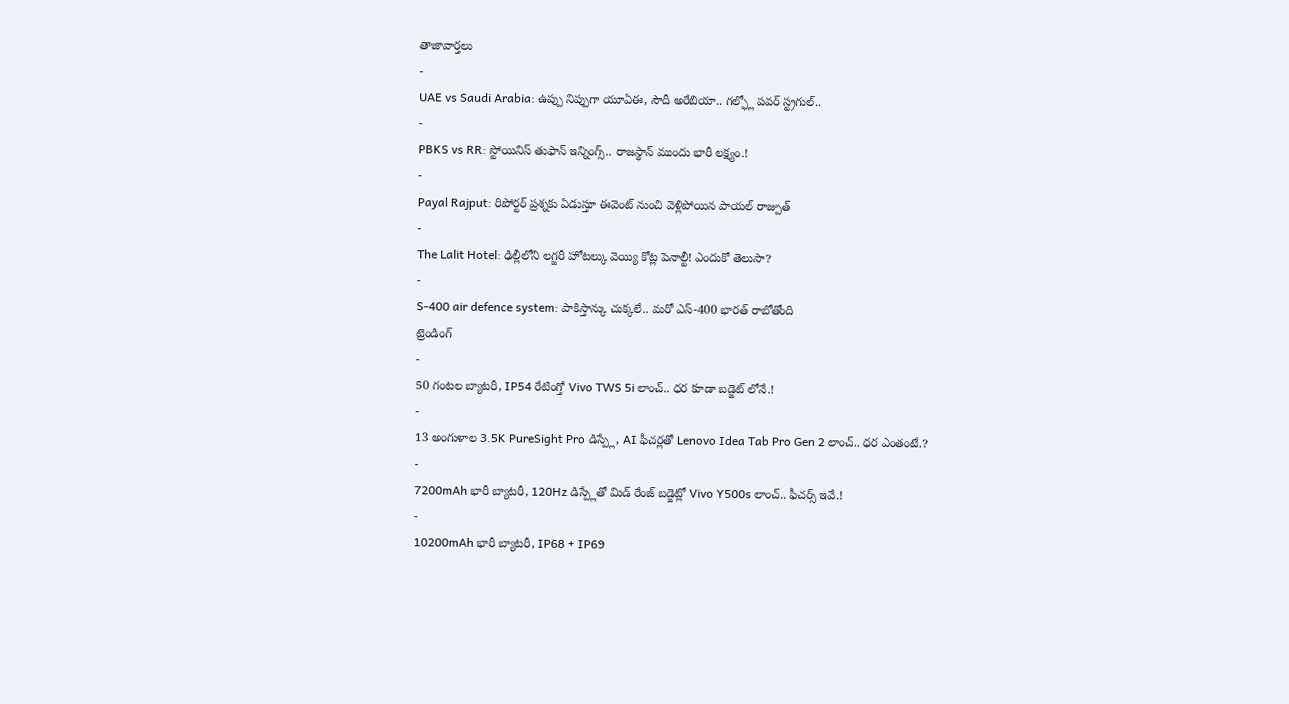తాజావార్తలు
-
UAE vs Saudi Arabia: ఉప్పు నిప్పుగా యూఏఈ, సౌదీ అరేబియా.. గల్ఫ్లో పవర్ స్ట్రగుల్..
-
PBKS vs RR: స్టోయినిస్ తుఫాన్ ఇన్నింగ్స్.. రాజస్థాన్ ముందు భారీ లక్ష్యం.!
-
Payal Rajput: రిపోర్టర్ ప్రశ్నకు ఏడుస్తూ ఈవెంట్ నుంచి వెళ్లిపోయిన పాయల్ రాజ్పుత్
-
The Lalit Hotel: ఢిల్లీలోని లగ్జరీ హోటల్కు వెయ్యి కోట్ల పెనాల్టీ! ఎందుకో తెలుసా?
-
S-400 air defence system: పాకిస్తాన్కు చుక్కలే.. మరో ఎస్-400 భారత్ రాబోతోంది
ట్రెండింగ్
-
50 గంటల బ్యాటరీ, IP54 రేటింగ్తో Vivo TWS 5i లాంచ్.. ధర కూడా బడ్జెట్ లోనే.!
-
13 అంగుళాల 3.5K PureSight Pro డిస్ప్లే, AI ఫీచర్లతో Lenovo Idea Tab Pro Gen 2 లాంచ్.. ధర ఎంతంటే.?
-
7200mAh భారీ బ్యాటరీ, 120Hz డిస్ప్లేతో మిడ్ రేంజ్ బడ్జెట్లో Vivo Y500s లాంచ్.. ఫీచర్స్ ఇవే.!
-
10200mAh భారీ బ్యాటరీ, IP68 + IP69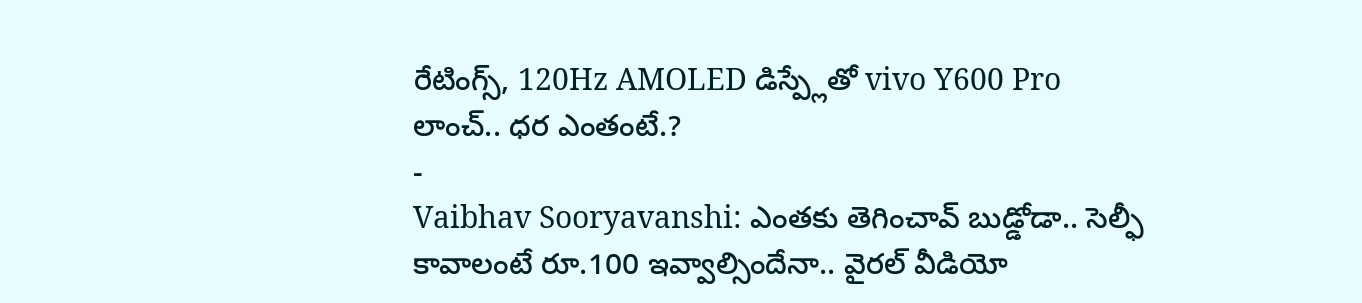రేటింగ్స్, 120Hz AMOLED డిస్ప్లేతో vivo Y600 Pro లాంచ్.. ధర ఎంతంటే.?
-
Vaibhav Sooryavanshi: ఎంతకు తెగించావ్ బుడ్డోడా.. సెల్ఫీ కావాలంటే రూ.100 ఇవ్వాల్సిందేనా.. వైరల్ వీడియో